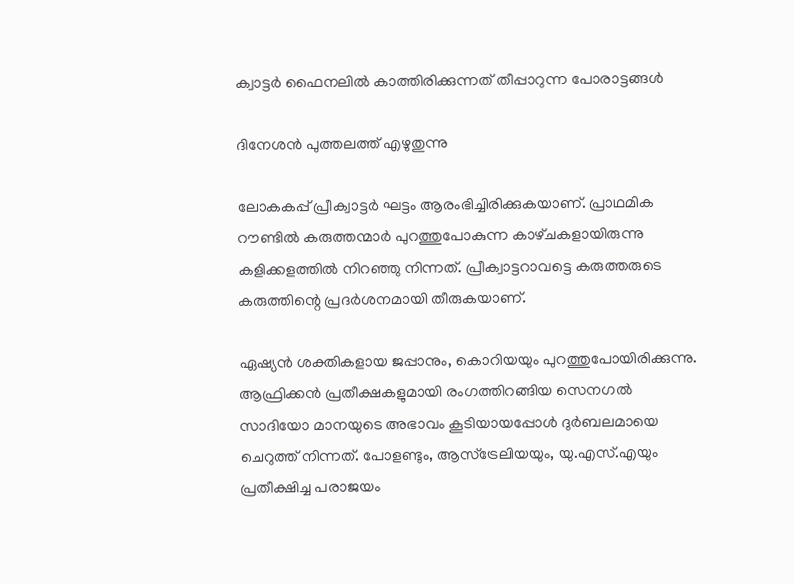ക്വാട്ടര്‍ ഫൈനലിൽ കാത്തിരിക്കുന്നത് തീപ്പാറുന്ന പോരാട്ടങ്ങൾ

ദിനേശൻ പുത്തലത്ത് എഴുതുന്നു

ലോകകപ്പ്‌ പ്രീക്വാട്ടര്‍ ഘട്ടം ആരംഭിച്ചിരിക്കുകയാണ്‌. പ്രാഥമിക റൗണ്ടില്‍ കരുത്തന്മാര്‍ പുറത്തുപോകുന്ന കാഴ്‌ചകളായിരുന്നു കളിക്കളത്തില്‍ നിറഞ്ഞു നിന്നത്‌. പ്രീക്വാട്ടറാവട്ടെ കരുത്തരുടെ കരുത്തിന്റെ പ്രദര്‍ശനമായി തീരുകയാണ്‌.

ഏഷ്യന്‍ ശക്തികളായ ജപ്പാനും, കൊറിയയും പുറത്തുപോയിരിക്കുന്നു. ആഫ്രിക്കന്‍ പ്രതീക്ഷകളുമായി രംഗത്തിറങ്ങിയ സെനഗല്‍ സാദിയോ മാനയുടെ അഭാവം കൂടിയായപ്പോള്‍ ദുര്‍ബലമായെ ചെറുത്ത്‌ നിന്നത്‌. പോളണ്ടും, ആസ്‌ട്രേലിയയും, യു.എസ്‌.എയും പ്രതീക്ഷിച്ച പരാജയം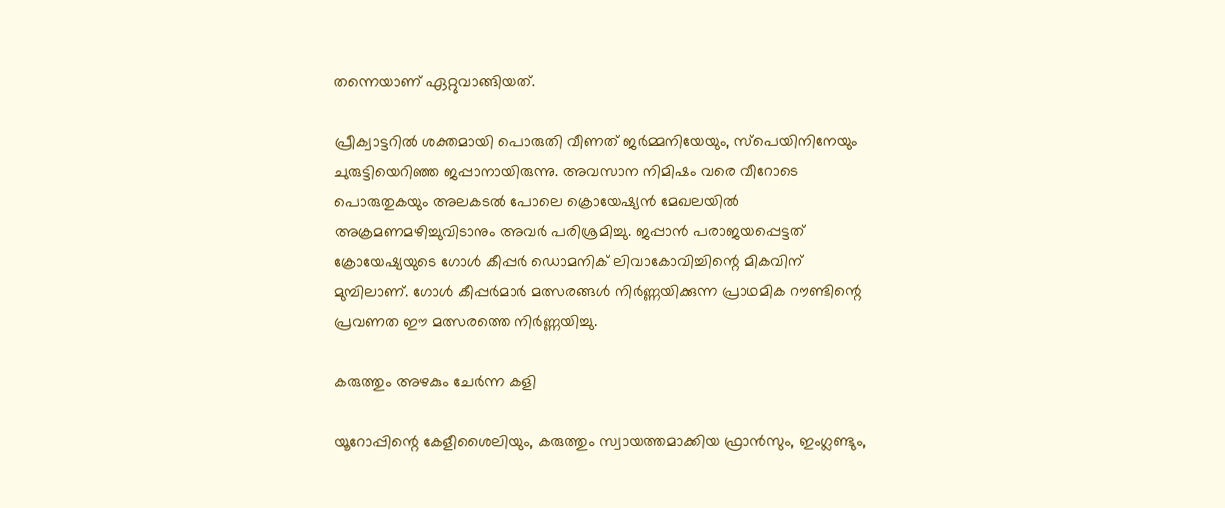തന്നെയാണ്‌ ഏറ്റുവാങ്ങിയത്‌.

പ്രീക്വാട്ടറില്‍ ശക്തമായി പൊരുതി വീണത്‌ ജര്‍മ്മനിയേയും, സ്‌പെയിനിനേയും ചുരുട്ടിയെറിഞ്ഞ ജപ്പാനായിരുന്നു. അവസാന നിമിഷം വരെ വീറോടെ പൊരുതുകയും അലകടല്‍ പോലെ ക്രൊയേഷ്യന്‍ മേഖലയില്‍ അക്രമണമഴിച്ചുവിടാനും അവര്‍ പരിശ്രമിച്ചു. ജപ്പാന്‍ പരാജയപ്പെട്ടത്‌ ക്രോയേഷ്യയുടെ ഗോള്‍ കീപ്പര്‍ ഡൊമനിക്‌ ലിവാകോവിച്ചിന്റെ മികവിന്‌ മുമ്പിലാണ്‌. ഗോള്‍ കീപ്പര്‍മാര്‍ മത്സരങ്ങള്‍ നിര്‍ണ്ണയിക്കുന്ന പ്രാഥമിക റൗണ്ടിന്റെ പ്രവണത ഈ മത്സരത്തെ നിര്‍ണ്ണയിച്ചു.

കരുത്തും അഴകും ചേർന്ന കളി

യൂറോപ്പിന്റെ കേളീശൈലിയും, കരുത്തും സ്വായത്തമാക്കിയ ഫ്രാന്‍സും, ഇംഗ്ലണ്ടും,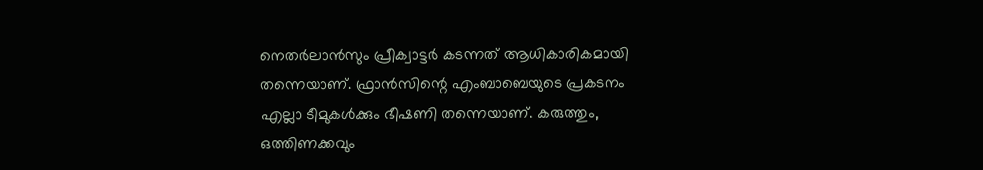നെതര്‍ലാന്‍സും പ്രീക്വാട്ടര്‍ കടന്നത്‌ ആധികാരികമായി തന്നെയാണ്‌. ഫ്രാന്‍സിന്റെ എംബാബെയുടെ പ്രകടനം എല്ലാ ടീമുകള്‍ക്കും ഭീഷണി തന്നെയാണ്‌. കരുത്തും, ഒത്തിണക്കവും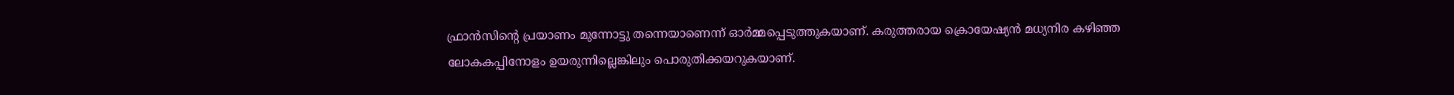ഫ്രാന്‍സിന്റെ പ്രയാണം മുന്നോട്ടു തന്നെയാണെന്ന്‌ ഓര്‍മ്മപ്പെടുത്തുകയാണ്‌. കരുത്തരായ ക്രൊയേഷ്യന്‍ മധ്യനിര കഴിഞ്ഞ ലോകകപ്പിനോളം ഉയരുന്നില്ലെങ്കിലും പൊരുതിക്കയറുകയാണ്‌.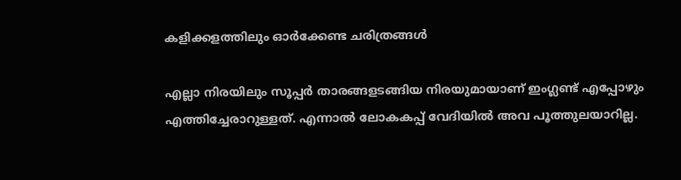കളിക്കളത്തിലും ഓർക്കേണ്ട ചരിത്രങ്ങൾ

എല്ലാ നിരയിലും സൂപ്പര്‍ താരങ്ങളടങ്ങിയ നിരയുമായാണ്‌ ഇംഗ്ലണ്ട്‌ എപ്പോഴും എത്തിച്ചേരാറുള്ളത്‌. എന്നാല്‍ ലോകകപ്പ്‌ വേദിയില്‍ അവ പൂത്തുലയാറില്ല.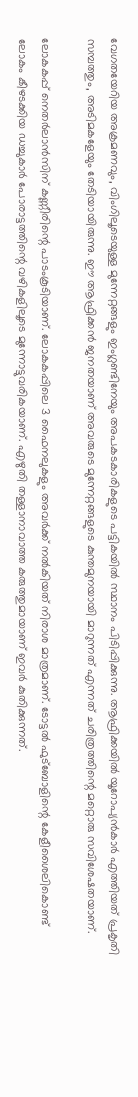വേഗതയേറിയ അക്രമണവും, വിംഗിലൂടെയുള്ള മുന്നേറ്റങ്ങളും ഇംഗ്ലണ്ടിനേയും അപകടകാരികളുടെ പട്ടികയില്‍ സ്ഥാനം പിടിപ്പിക്കുന്നു. ആഫ്രിക്കയില്‍ യൂറോപ്യന്‍കാര്‍ എത്തിയത്‌ പ്രകൃതി സമ്പത്തും, അടിമകളേയും തേടിയായിരുന്നു. ഈ ആഫ്രിക്കന്‍ ജനതയാണ്‌ അവരുടെ മുന്നേറ്റങ്ങളുടെ കുന്തമുനയായി മാറുന്നത്‌ എന്നത്‌ ചരിത്രത്തിന്റെ മറ്റൊരു സവിശേഷതയാണ്‌.

ലോകകപ്പ്‌ നെതര്‍ലാന്‍സിന്‌ കണ്ണീരിന്റെ പാടംകൂടിയാണ്‌. ലോകകപ്പിലെ 3 ഫൈനലുകളും അവര്‍ക്ക്‌ നല്‍കിയത്‌ നിരാശ മാത്രമാണ്‌. ടോട്ടല്‍ ഫുട്‌ബോളിന്റെ കേളീശൈലികൊണ്ട്‌ ലോകം കീഴടക്കിയ ഡച്ചുകാര്‍ പോരാട്ടത്തിന്റെ വഴികളിലൂടെ മുന്നോട്ടുവരികയാണ്‌. എഴുതി തള്ളാനാവാത്ത കരുത്തുമായാണ്‌ ഇവര്‍ കുതിക്കുന്നത്‌.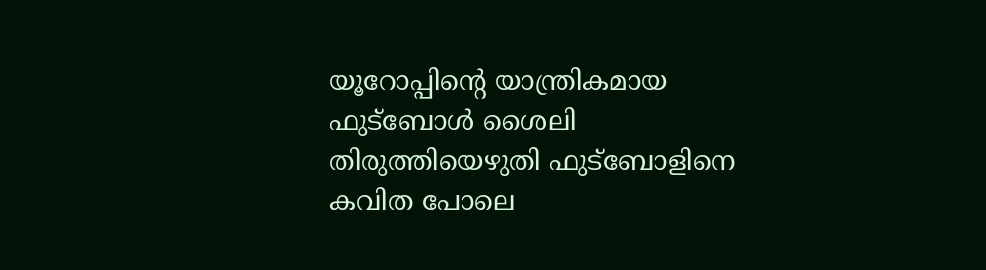യൂറോപ്പിന്റെ യാന്ത്രികമായ ഫുട്‌ബോള്‍ ശൈലി തിരുത്തിയെഴുതി ഫുട്‌ബോളിനെ കവിത പോലെ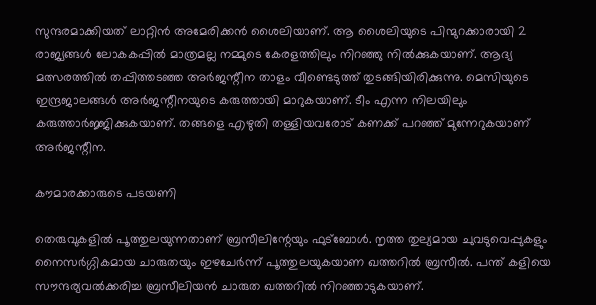സുന്ദരമാക്കിയത്‌ ലാറ്റിന്‍ അമേരിക്കന്‍ ശൈലിയാണ്‌. ആ ശൈലിയുടെ പിന്മുറക്കാരായി 2 രാജ്യങ്ങള്‍ ലോകകപ്പില്‍ മാത്രമല്ല നമ്മുടെ കേരളത്തിലും നിറഞ്ഞു നില്‍ക്കുകയാണ്‌. ആദ്യ മത്സരത്തില്‍ തപ്പിത്തടഞ്ഞ അര്‍ജന്റീന താളം വീണ്ടെടുത്ത്‌ തുടങ്ങിയിരിക്കുന്നു. മെസിയുടെ ഇന്ദ്രജാലങ്ങള്‍ അര്‍ജന്റീനയുടെ കരുത്തായി മാറുകയാണ്‌. ടീം എന്ന നിലയിലും കരുത്താര്‍ജ്ജിക്കുകയാണ്‌. തങ്ങളെ എഴുതി തള്ളിയവരോട്‌ കണക്ക്‌ പറഞ്ഞ്‌ മുന്നേറുകയാണ്‌ അര്‍ജന്റീന.

കൗമാരക്കാരുടെ പടയണി

തെരുവുകളില്‍ പൂത്തുലയുന്നതാണ്‌ ബ്രസീലിന്റേയും ഫുട്‌ബോള്‍. നൃത്ത തുല്യമായ ചുവടുവെപ്പുകളും നൈസര്‍ഗ്ഗികമായ ചാരുതയും ഇഴചേര്‍ന്ന്‌ പൂത്തുലയുകയാണ ഖത്തറില്‍ ബ്രസീല്‍. പന്ത്‌ കളിയെ സൗന്ദര്യവല്‍ക്കരിച്ച ബ്രസീലിയന്‍ ചാരുത ഖത്തറില്‍ നിറഞ്ഞാടുകയാണ്‌.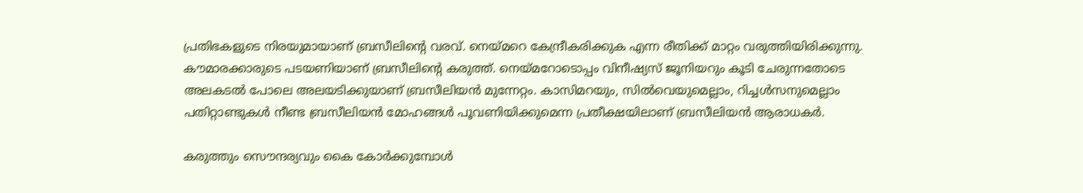പ്രതിഭകളുടെ നിരയുമായാണ്‌ ബ്രസീലിന്റെ വരവ്‌. നെയ്‌മറെ കേന്ദ്രീകരിക്കുക എന്ന രീതിക്ക്‌ മാറ്റം വരുത്തിയിരിക്കുന്നു. കൗമാരക്കാരുടെ പടയണിയാണ്‌ ബ്രസീലിന്റെ കരുത്ത്‌. നെയ്‌മറോടൊപ്പം വിനീഷ്യസ്‌ ജൂനിയറും കൂടി ചേരുന്നതോടെ അലകടല്‍ പോലെ അലയടിക്കുയാണ്‌ ബ്രസീലിയന്‍ മുന്നേറ്റം. കാസിമറയും, സില്‍വെയുമെല്ലാം, റിച്ചള്‍സനുമെല്ലാം പതിറ്റാണ്ടുകള്‍ നീണ്ട ബ്രസീലിയന്‍ മോഹങ്ങള്‍ പൂവണിയിക്കുമെന്ന പ്രതീക്ഷയിലാണ്‌ ബ്രസീലിയന്‍ ആരാധകര്‍.

കരുത്തും സൌന്ദര്യവും കൈ കോർക്കുമ്പോൾ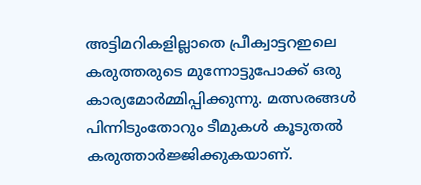അട്ടിമറികളില്ലാതെ പ്രീക്വാട്ടറഇലെ കരുത്തരുടെ മുന്നോട്ടുപോക്ക്‌ ഒരു കാര്യമോര്‍മ്മിപ്പിക്കുന്നു. മത്സരങ്ങള്‍ പിന്നിടുംതോറും ടീമുകള്‍ കൂടുതല്‍ കരുത്താര്‍ജ്ജിക്കുകയാണ്‌.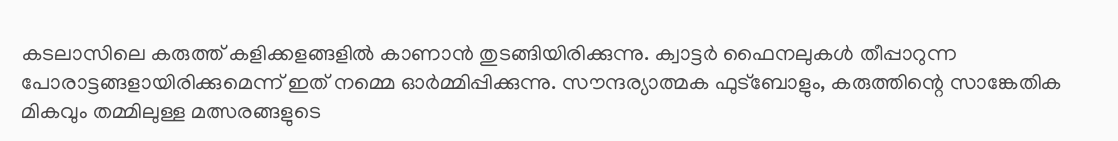കടലാസിലെ കരുത്ത്‌ കളിക്കളങ്ങളില്‍ കാണാന്‍ തുടങ്ങിയിരിക്കുന്നു. ക്വാട്ടര്‍ ഫൈനലുകള്‍ തീപ്പാറുന്ന പോരാട്ടങ്ങളായിരിക്കുമെന്ന്‌ ഇത്‌ നമ്മെ ഓര്‍മ്മിപ്പിക്കുന്നു. സൗന്ദര്യാത്മക ഫുട്‌ബോളും, കരുത്തിന്റെ സാങ്കേതിക മികവും തമ്മിലുള്ള മത്സരങ്ങളുടെ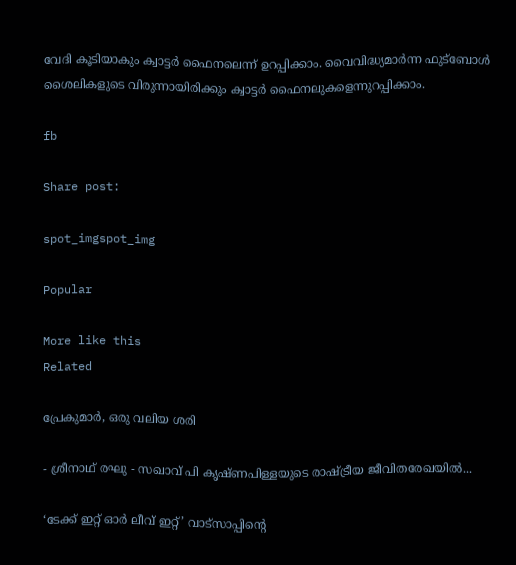വേദി കൂടിയാകും ക്വാട്ടര്‍ ഫൈനലെന്ന്‌ ഉറപ്പിക്കാം. വൈവിദ്ധ്യമാര്‍ന്ന ഫുട്‌ബോള്‍ ശൈലികളുടെ വിരുന്നായിരിക്കും ക്വാട്ടര്‍ ഫൈനലുകളെന്നുറപ്പിക്കാം.

fb

Share post:

spot_imgspot_img

Popular

More like this
Related

പ്രേകുമാർ, ഒരു വലിയ ശരി

- ശ്രീനാഥ് രഘു - സഖാവ് പി കൃഷ്ണപിള്ളയുടെ രാഷ്ട്രീയ ജീവിതരേഖയിൽ...

‘ടേക്ക് ഇറ്റ് ഓർ ലീവ് ഇറ്റ്’ വാട്സാപ്പിന്റെ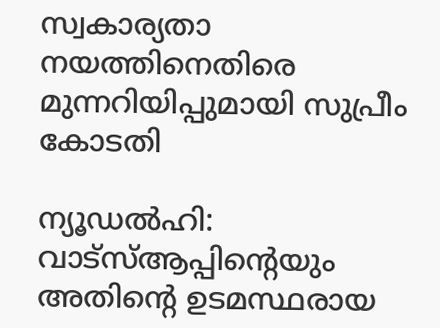സ്വകാര്യതാ നയത്തിനെതിരെ മുന്നറിയിപ്പുമായി സുപ്രീം കോടതി

ന്യൂഡൽഹി: വാട്‌സ്ആപ്പിന്റെയും അതിന്റെ ഉടമസ്ഥരായ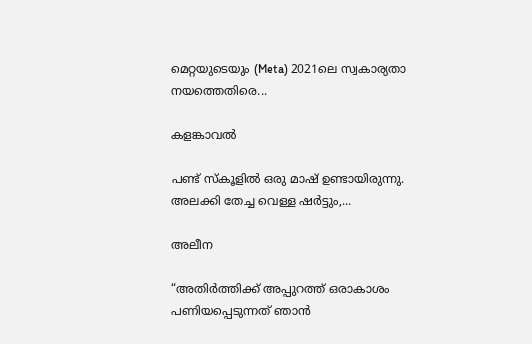മെറ്റയുടെയും (Meta) 2021ലെ സ്വകാര്യതാ നയത്തെതിരെ...

കളങ്കാവൽ

പണ്ട് സ്കൂളിൽ ഒരു മാഷ് ഉണ്ടായിരുന്നു. അലക്കി തേച്ച വെള്ള ഷർട്ടും,...

അലീന

“അതിര്‍ത്തിക്ക് അപ്പുറത്ത് ഒരാകാശം പണിയപ്പെടുന്നത് ഞാന്‍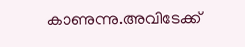കാണുന്നു.അവിടേക്ക്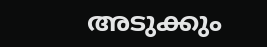അടുക്കും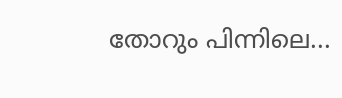തോറും പിന്നിലെ...